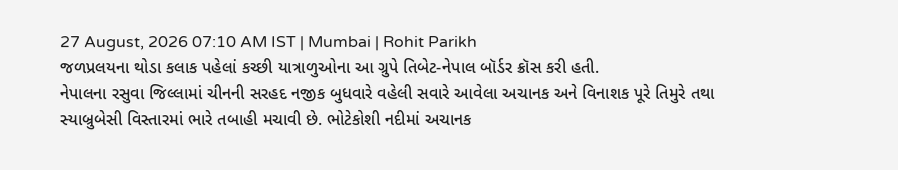27 August, 2026 07:10 AM IST | Mumbai | Rohit Parikh
જળપ્રલયના થોડા કલાક પહેલાં કચ્છી યાત્રાળુઓના આ ગ્રુપે તિબેટ-નેપાલ બૉર્ડર ક્રૉસ કરી હતી.
નેપાલના રસુવા જિલ્લામાં ચીનની સરહદ નજીક બુધવારે વહેલી સવારે આવેલા અચાનક અને વિનાશક પૂરે તિમુરે તથા સ્યાબ્રુબેસી વિસ્તારમાં ભારે તબાહી મચાવી છે. ભોટેકોશી નદીમાં અચાનક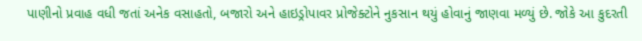પાણીનો પ્રવાહ વધી જતાં અનેક વસાહતો, બજારો અને હાઇડ્રોપાવર પ્રોજેક્ટોને નુકસાન થયું હોવાનું જાણવા મળ્યું છે. જોકે આ કુદરતી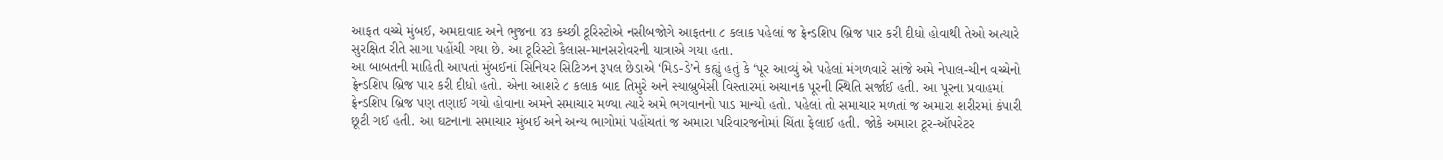આફત વચ્ચે મુંબઈ, અમદાવાદ અને ભુજના ૪૩ કચ્છી ટૂરિસ્ટોએ નસીબજોગે આફતના ૮ કલાક પહેલાં જ ફ્રેન્ડશિપ બ્રિજ પાર કરી દીધો હોવાથી તેઓ અત્યારે સુરક્ષિત રીતે સાગા પહોંચી ગયા છે. આ ટૂરિસ્ટો કૈલાસ-માનસરોવરની યાત્રાએ ગયા હતા.
આ બાબતની માહિતી આપતાં મુંબઈનાં સિનિયર સિટિઝન રૂપલ છેડાએ ‘મિડ-ડે’ને કહ્યું હતું કે ‘પૂર આવ્યું એ પહેલાં મંગળવારે સાંજે અમે નેપાલ-ચીન વચ્ચેનો ફ્રેન્ડશિપ બ્રિજ પાર કરી દીધો હતો. એના આશરે ૮ કલાક બાદ તિમુરે અને સ્યાબ્રુબેસી વિસ્તારમાં અચાનક પૂરની સ્થિતિ સર્જાઈ હતી. આ પૂરના પ્રવાહમાં ફ્રેન્ડશિપ બ્રિજ પણ તણાઈ ગયો હોવાના અમને સમાચાર મળ્યા ત્યારે અમે ભગવાનનો પાડ માન્યો હતો. પહેલાં તો સમાચાર મળતાં જ અમારા શરીરમાં કંપારી છૂટી ગઈ હતી. આ ઘટનાના સમાચાર મુંબઈ અને અન્ય ભાગોમાં પહોંચતાં જ અમારા પરિવારજનોમાં ચિંતા ફેલાઈ હતી. જોકે અમારા ટૂર-ઑપરેટર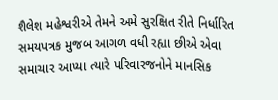શૈલેશ મહેશ્વરીએ તેમને અમે સુરક્ષિત રીતે નિર્ધારિત સમયપત્રક મુજબ આગળ વધી રહ્યા છીએ એવા સમાચાર આપ્યા ત્યારે પરિવારજનોને માનસિક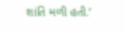શાંતિ મળી હતી.’